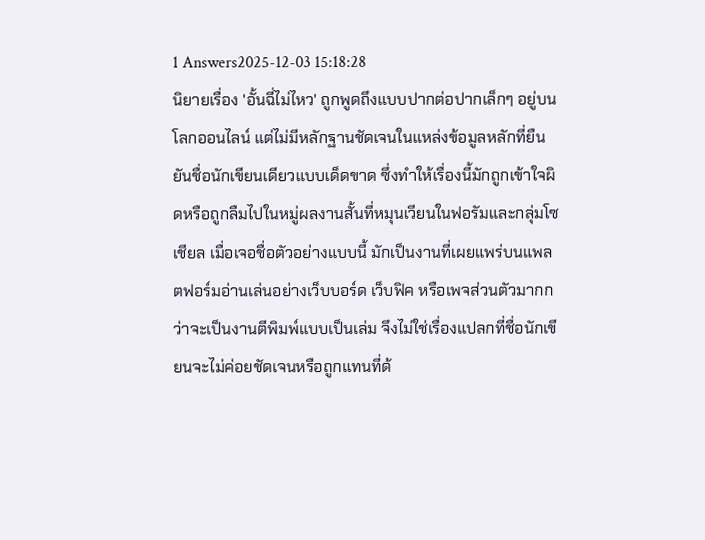1 Answers2025-12-03 15:18:28
นิยายเรื่อง 'อั้นฉี่ไม่ไหว' ถูกพูดถึงแบบปากต่อปากเล็กๆ อยู่บนโลกออนไลน์ แต่ไม่มีหลักฐานชัดเจนในแหล่งข้อมูลหลักที่ยืนยันชื่อนักเขียนเดียวแบบเด็ดขาด ซึ่งทำให้เรื่องนี้มักถูกเข้าใจผิดหรือถูกลืมไปในหมู่ผลงานสั้นที่หมุนเวียนในฟอรัมและกลุ่มโซเชียล เมื่อเจอชื่อตัวอย่างแบบนี้ มักเป็นงานที่เผยแพร่บนแพลตฟอร์มอ่านเล่นอย่างเว็บบอร์ด เว็บฟิค หรือเพจส่วนตัวมากกว่าจะเป็นงานตีพิมพ์แบบเป็นเล่ม จึงไม่ใช่เรื่องแปลกที่ชื่อนักเขียนจะไม่ค่อยชัดเจนหรือถูกแทนที่ด้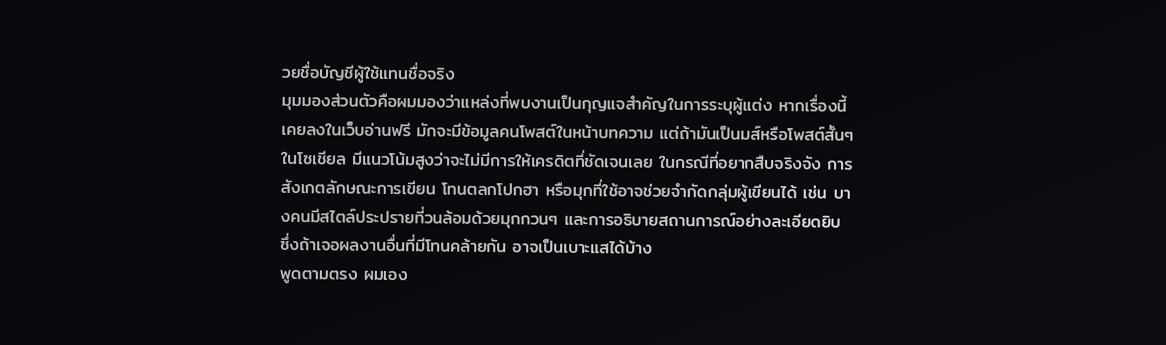วยชื่อบัญชีผู้ใช้แทนชื่อจริง
มุมมองส่วนตัวคือผมมองว่าแหล่งที่พบงานเป็นกุญแจสำคัญในการระบุผู้แต่ง หากเรื่องนี้เคยลงในเว็บอ่านฟรี มักจะมีข้อมูลคนโพสต์ในหน้าบทความ แต่ถ้ามันเป็นมส์หรือโพสต์สั้นๆ ในโซเชียล มีแนวโน้มสูงว่าจะไม่มีการให้เครดิตที่ชัดเจนเลย ในกรณีที่อยากสืบจริงจัง การสังเกตลักษณะการเขียน โทนตลกโปกฮา หรือมุกที่ใช้อาจช่วยจำกัดกลุ่มผู้เขียนได้ เช่น บางคนมีสไตล์ประปรายที่วนล้อมด้วยมุกกวนๆ และการอธิบายสถานการณ์อย่างละเอียดยิบ ซึ่งถ้าเจอผลงานอื่นที่มีโทนคล้ายกัน อาจเป็นเบาะแสได้บ้าง
พูดตามตรง ผมเอง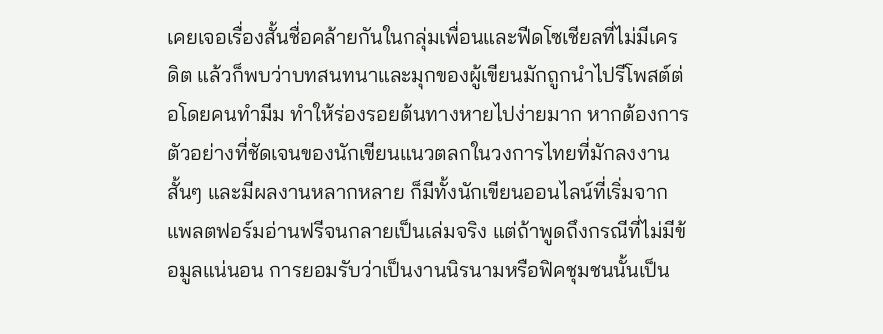เคยเจอเรื่องสั้นชื่อคล้ายกันในกลุ่มเพื่อนและฟีดโซเชียลที่ไม่มีเครดิต แล้วก็พบว่าบทสนทนาและมุกของผู้เขียนมักถูกนำไปรีโพสต์ต่อโดยคนทำมีม ทำให้ร่องรอยต้นทางหายไปง่ายมาก หากต้องการตัวอย่างที่ชัดเจนของนักเขียนแนวตลกในวงการไทยที่มักลงงานสั้นๆ และมีผลงานหลากหลาย ก็มีทั้งนักเขียนออนไลน์ที่เริ่มจากแพลตฟอร์มอ่านฟรีจนกลายเป็นเล่มจริง แต่ถ้าพูดถึงกรณีที่ไม่มีข้อมูลแน่นอน การยอมรับว่าเป็นงานนิรนามหรือฟิคชุมชนนั้นเป็น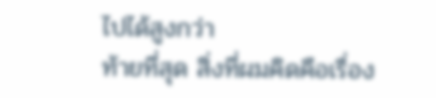ไปได้สูงกว่า
ท้ายที่สุด สิ่งที่ผมคิดคือเรื่อง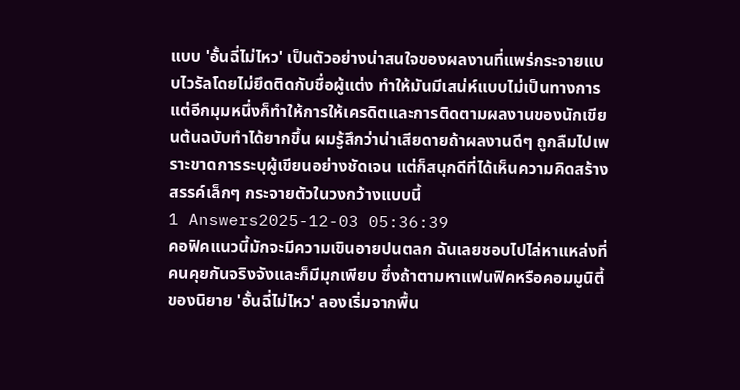แบบ 'อั้นฉี่ไม่ไหว' เป็นตัวอย่างน่าสนใจของผลงานที่แพร่กระจายแบบไวรัลโดยไม่ยึดติดกับชื่อผู้แต่ง ทำให้มันมีเสน่ห์แบบไม่เป็นทางการ แต่อีกมุมหนึ่งก็ทำให้การให้เครดิตและการติดตามผลงานของนักเขียนต้นฉบับทำได้ยากขึ้น ผมรู้สึกว่าน่าเสียดายถ้าผลงานดีๆ ถูกลืมไปเพราะขาดการระบุผู้เขียนอย่างชัดเจน แต่ก็สนุกดีที่ได้เห็นความคิดสร้างสรรค์เล็กๆ กระจายตัวในวงกว้างแบบนี้
1 Answers2025-12-03 05:36:39
คอฟิคแนวนี้มักจะมีความเขินอายปนตลก ฉันเลยชอบไปไล่หาแหล่งที่คนคุยกันจริงจังและก็มีมุกเพียบ ซึ่งถ้าตามหาแฟนฟิคหรือคอมมูนิตี้ของนิยาย 'อั้นฉี่ไม่ไหว' ลองเริ่มจากพื้น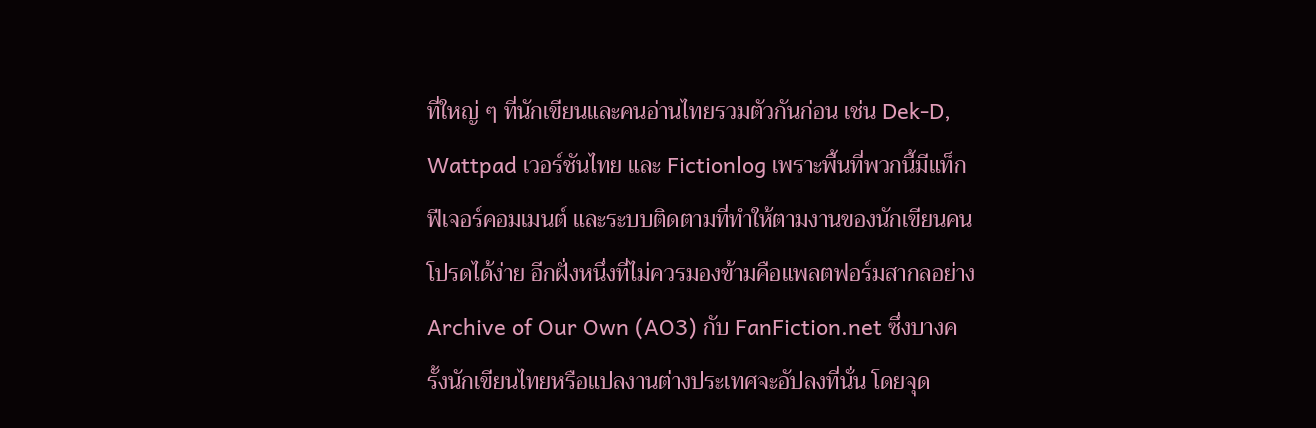ที่ใหญ่ ๆ ที่นักเขียนและคนอ่านไทยรวมตัวกันก่อน เช่น Dek-D, Wattpad เวอร์ชันไทย และ Fictionlog เพราะพื้นที่พวกนี้มีแท็ก ฟีเจอร์คอมเมนต์ และระบบติดตามที่ทำให้ตามงานของนักเขียนคนโปรดได้ง่าย อีกฝั่งหนึ่งที่ไม่ควรมองข้ามคือแพลตฟอร์มสากลอย่าง Archive of Our Own (AO3) กับ FanFiction.net ซึ่งบางครั้งนักเขียนไทยหรือแปลงานต่างประเทศจะอัปลงที่นั่น โดยจุด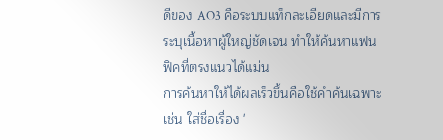ดีของ AO3 คือระบบแท็กละเอียดและมีการระบุเนื้อหาผู้ใหญ่ชัดเจน ทำให้ค้นหาแฟนฟิคที่ตรงแนวได้แม่น
การค้นหาให้ได้ผลเร็วขึ้นคือใช้คำค้นเฉพาะ เช่น ใส่ชื่อเรื่อง '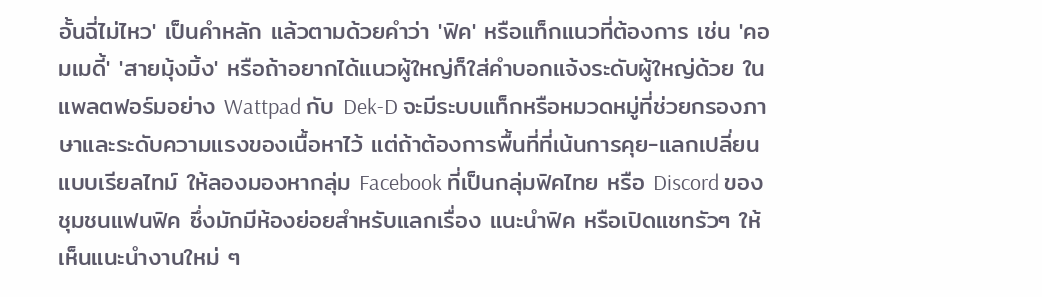อั้นฉี่ไม่ไหว' เป็นคำหลัก แล้วตามด้วยคำว่า 'ฟิค' หรือแท็กแนวที่ต้องการ เช่น 'คอมเมดี้' 'สายมุ้งมิ้ง' หรือถ้าอยากได้แนวผู้ใหญ่ก็ใส่คำบอกแจ้งระดับผู้ใหญ่ด้วย ในแพลตฟอร์มอย่าง Wattpad กับ Dek-D จะมีระบบแท็กหรือหมวดหมู่ที่ช่วยกรองภาษาและระดับความแรงของเนื้อหาไว้ แต่ถ้าต้องการพื้นที่ที่เน้นการคุย-แลกเปลี่ยนแบบเรียลไทม์ ให้ลองมองหากลุ่ม Facebook ที่เป็นกลุ่มฟิคไทย หรือ Discord ของชุมชนแฟนฟิค ซึ่งมักมีห้องย่อยสำหรับแลกเรื่อง แนะนำฟิค หรือเปิดแชทรัวๆ ให้เห็นแนะนำงานใหม่ ๆ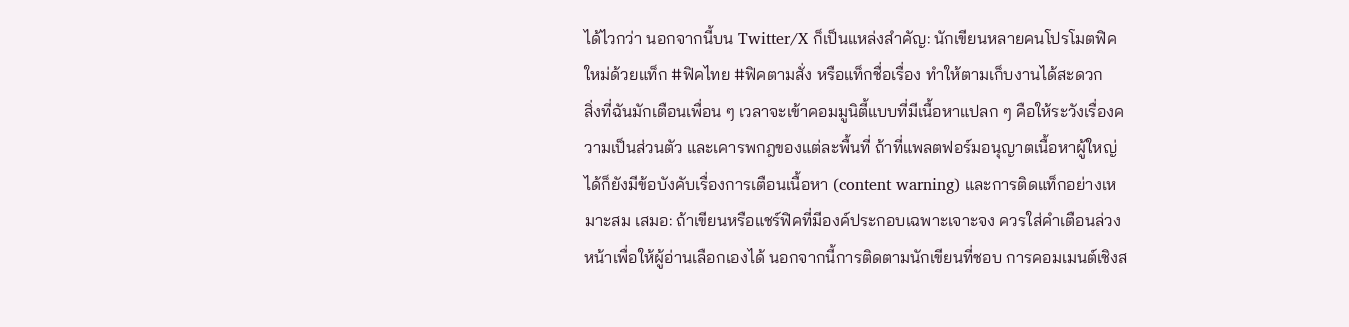ได้ไวกว่า นอกจากนี้บน Twitter/X ก็เป็นแหล่งสำคัญ: นักเขียนหลายคนโปรโมตฟิคใหม่ด้วยแท็ก #ฟิคไทย #ฟิคตามสั่ง หรือแท็กชื่อเรื่อง ทำให้ตามเก็บงานได้สะดวก
สิ่งที่ฉันมักเตือนเพื่อน ๆ เวลาจะเข้าคอมมูนิตี้แบบที่มีเนื้อหาแปลก ๆ คือให้ระวังเรื่องความเป็นส่วนตัว และเคารพกฎของแต่ละพื้นที่ ถ้าที่แพลตฟอร์มอนุญาตเนื้อหาผู้ใหญ่ได้ก็ยังมีข้อบังคับเรื่องการเตือนเนื้อหา (content warning) และการติดแท็กอย่างเหมาะสม เสมอ: ถ้าเขียนหรือแชร์ฟิคที่มีองค์ประกอบเฉพาะเจาะจง ควรใส่คำเตือนล่วงหน้าเพื่อให้ผู้อ่านเลือกเองได้ นอกจากนี้การติดตามนักเขียนที่ชอบ การคอมเมนต์เชิงส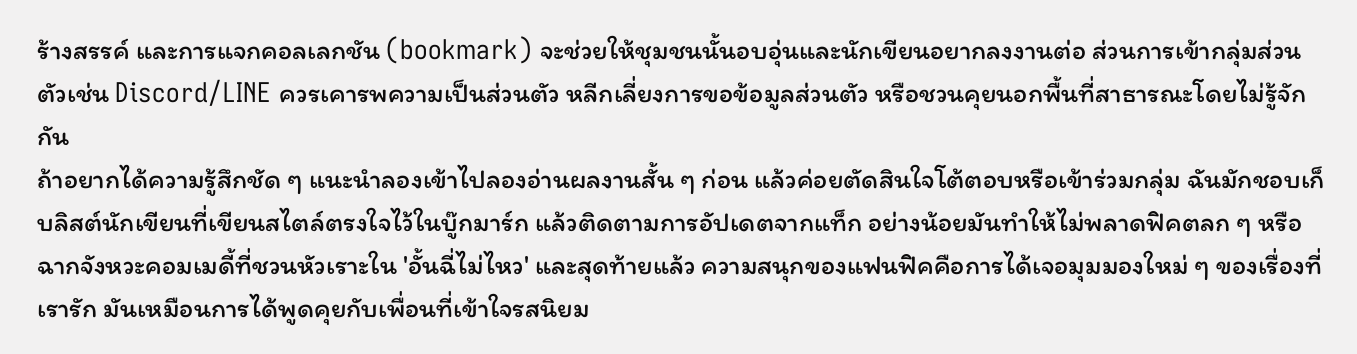ร้างสรรค์ และการแจกคอลเลกชัน (bookmark) จะช่วยให้ชุมชนนั้นอบอุ่นและนักเขียนอยากลงงานต่อ ส่วนการเข้ากลุ่มส่วนตัวเช่น Discord/LINE ควรเคารพความเป็นส่วนตัว หลีกเลี่ยงการขอข้อมูลส่วนตัว หรือชวนคุยนอกพื้นที่สาธารณะโดยไม่รู้จักกัน
ถ้าอยากได้ความรู้สึกชัด ๆ แนะนำลองเข้าไปลองอ่านผลงานสั้น ๆ ก่อน แล้วค่อยตัดสินใจโต้ตอบหรือเข้าร่วมกลุ่ม ฉันมักชอบเก็บลิสต์นักเขียนที่เขียนสไตล์ตรงใจไว้ในบู๊กมาร์ก แล้วติดตามการอัปเดตจากแท็ก อย่างน้อยมันทำให้ไม่พลาดฟิคตลก ๆ หรือฉากจังหวะคอมเมดี้ที่ชวนหัวเราะใน 'อั้นฉี่ไม่ไหว' และสุดท้ายแล้ว ความสนุกของแฟนฟิคคือการได้เจอมุมมองใหม่ ๆ ของเรื่องที่เรารัก มันเหมือนการได้พูดคุยกับเพื่อนที่เข้าใจรสนิยม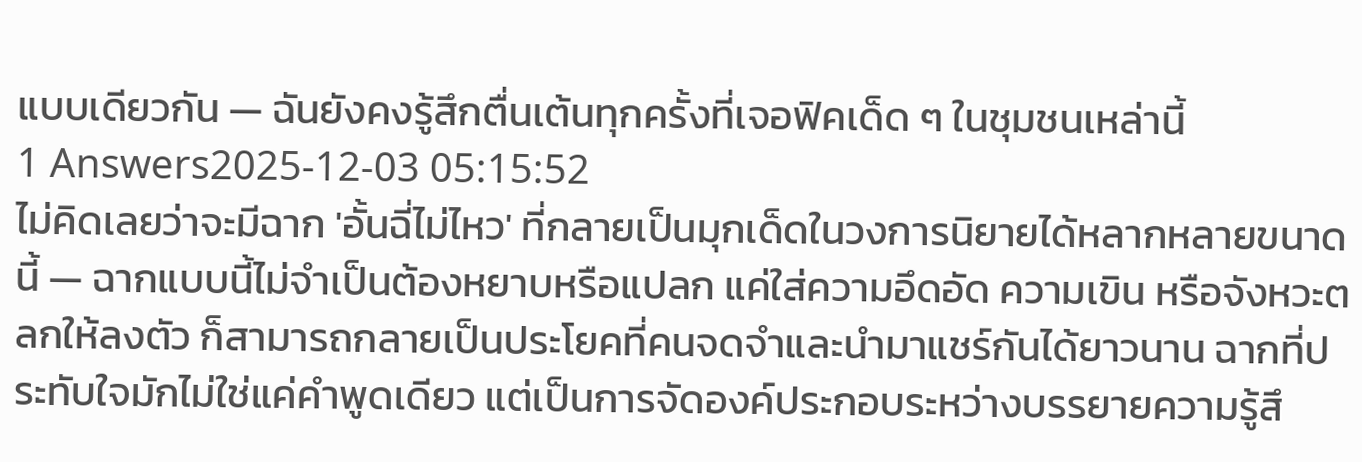แบบเดียวกัน — ฉันยังคงรู้สึกตื่นเต้นทุกครั้งที่เจอฟิคเด็ด ๆ ในชุมชนเหล่านี้
1 Answers2025-12-03 05:15:52
ไม่คิดเลยว่าจะมีฉาก 'อั้นฉี่ไม่ไหว' ที่กลายเป็นมุกเด็ดในวงการนิยายได้หลากหลายขนาดนี้ — ฉากแบบนี้ไม่จำเป็นต้องหยาบหรือแปลก แค่ใส่ความอึดอัด ความเขิน หรือจังหวะตลกให้ลงตัว ก็สามารถกลายเป็นประโยคที่คนจดจำและนำมาแชร์กันได้ยาวนาน ฉากที่ประทับใจมักไม่ใช่แค่คำพูดเดียว แต่เป็นการจัดองค์ประกอบระหว่างบรรยายความรู้สึ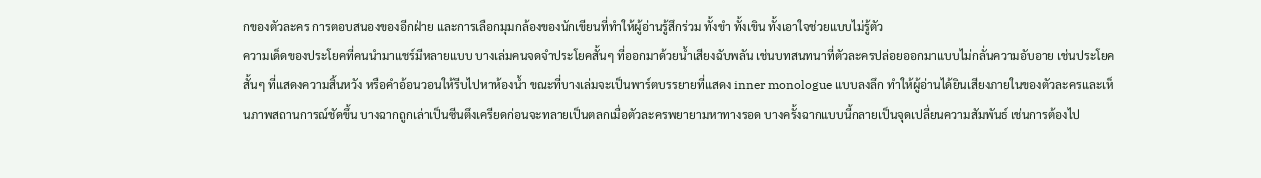กของตัวละคร การตอบสนองของอีกฝ่าย และการเลือกมุมกล้องของนักเขียนที่ทำให้ผู้อ่านรู้สึกร่วม ทั้งขำ ทั้งเขิน ทั้งเอาใจช่วยแบบไม่รู้ตัว
ความเด็ดของประโยคที่คนนำมาแชร์มีหลายแบบ บางเล่มคนจดจำประโยคสั้นๆ ที่ออกมาด้วยน้ำเสียงฉับพลัน เช่นบทสนทนาที่ตัวละครปล่อยออกมาแบบไม่กลั่นความอับอาย เช่นประโยคสั้นๆ ที่แสดงความสิ้นหวัง หรือคำอ้อนวอนให้รีบไปหาห้องน้ำ ขณะที่บางเล่มจะเป็นพาร์ตบรรยายที่แสดง inner monologue แบบลงลึก ทำให้ผู้อ่านได้ยินเสียงภายในของตัวละครและเห็นภาพสถานการณ์ชัดขึ้น บางฉากถูกเล่าเป็นซีนตึงเครียดก่อนจะทลายเป็นตลกเมื่อตัวละครพยายามหาทางรอด บางครั้งฉากแบบนี้กลายเป็นจุดเปลี่ยนความสัมพันธ์ เช่นการต้องไป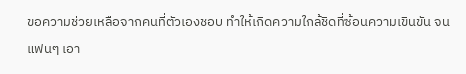ขอความช่วยเหลือจากคนที่ตัวเองชอบ ทำให้เกิดความใกล้ชิดที่ซ้อนความเขินขัน จนแฟนๆ เอา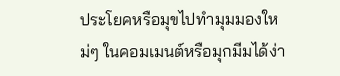ประโยคหรือมุขไปทำมุมมองใหม่ๆ ในคอมเมนต์หรือมุกมีมได้ง่า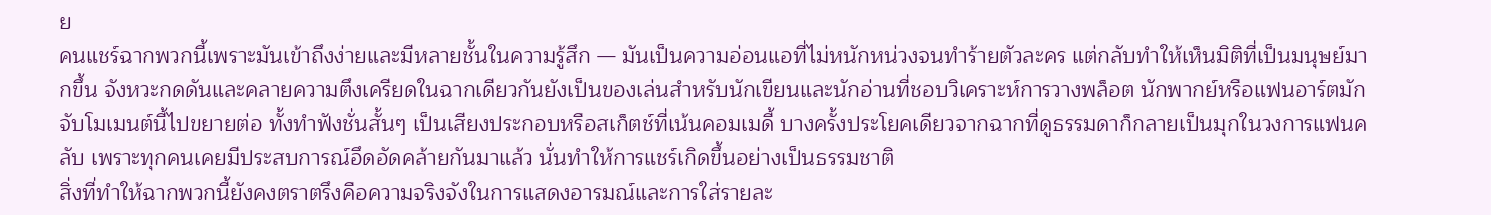ย
คนแชร์ฉากพวกนี้เพราะมันเข้าถึงง่ายและมีหลายชั้นในความรู้สึก — มันเป็นความอ่อนแอที่ไม่หนักหน่วงจนทำร้ายตัวละคร แต่กลับทำให้เห็นมิติที่เป็นมนุษย์มากขึ้น จังหวะกดดันและคลายความตึงเครียดในฉากเดียวกันยังเป็นของเล่นสำหรับนักเขียนและนักอ่านที่ชอบวิเคราะห์การวางพล็อต นักพากย์หรือแฟนอาร์ตมักจับโมเมนต์นี้ไปขยายต่อ ทั้งทำฟังชั่นสั้นๆ เป็นเสียงประกอบหรือสเก็ตช์ที่เน้นคอมเมดี้ บางครั้งประโยคเดียวจากฉากที่ดูธรรมดาก็กลายเป็นมุกในวงการแฟนคลับ เพราะทุกคนเคยมีประสบการณ์อึดอัดคล้ายกันมาแล้ว นั่นทำให้การแชร์เกิดขึ้นอย่างเป็นธรรมชาติ
สิ่งที่ทำให้ฉากพวกนี้ยังคงตราตรึงคือความจริงจังในการแสดงอารมณ์และการใส่รายละ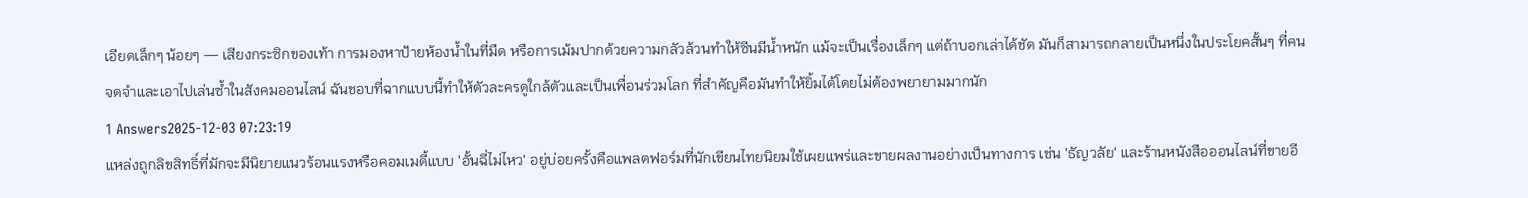เอียดเล็กๆ น้อยๆ — เสียงกระซิกของเท้า การมองหาป้ายห้องน้ำในที่มืด หรือการเม้มปากด้วยความกลัวล้วนทำให้ซีนมีน้ำหนัก แม้จะเป็นเรื่องเล็กๆ แต่ถ้าบอกเล่าได้ชัด มันก็สามารถกลายเป็นหนึ่งในประโยคสั้นๆ ที่คนจดจำและเอาไปเล่นซ้ำในสังคมออนไลน์ ฉันชอบที่ฉากแบบนี้ทำให้ตัวละครดูใกล้ตัวและเป็นเพื่อนร่วมโลก ที่สำคัญคือมันทำให้ยิ้มได้โดยไม่ต้องพยายามมากนัก
1 Answers2025-12-03 07:23:19
แหล่งถูกลิขสิทธิ์ที่มักจะมีนิยายแนวร้อนแรงหรือคอมเมดี้แบบ 'อั้นฉี่ไม่ไหว' อยู่บ่อยครั้งคือแพลตฟอร์มที่นักเขียนไทยนิยมใช้เผยแพร่และขายผลงานอย่างเป็นทางการ เช่น 'ธัญวลัย' และร้านหนังสือออนไลน์ที่ขายอี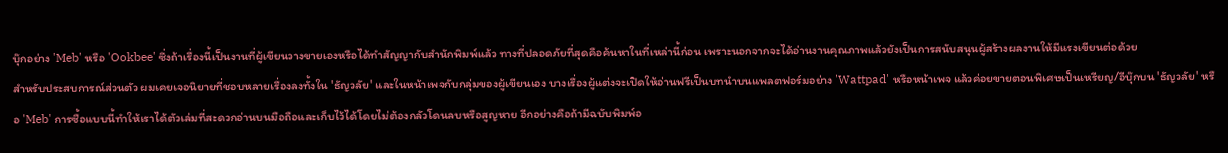บุ๊กอย่าง 'Meb' หรือ 'Ookbee' ซึ่งถ้าเรื่องนี้เป็นงานที่ผู้เขียนวางขายเองหรือได้ทำสัญญากับสำนักพิมพ์แล้ว ทางที่ปลอดภัยที่สุดคือค้นหาในที่เหล่านี้ก่อน เพราะนอกจากจะได้อ่านงานคุณภาพแล้วยังเป็นการสนับสนุนผู้สร้างผลงานให้มีแรงเขียนต่อด้วย
สำหรับประสบการณ์ส่วนตัว ผมเคยเจอนิยายที่ชอบหลายเรื่องลงทั้งใน 'ธัญวลัย' และในหน้าเพจกับกลุ่มของผู้เขียนเอง บางเรื่องผู้แต่งจะเปิดให้อ่านฟรีเป็นบทนำบนแพลตฟอร์มอย่าง 'Wattpad' หรือหน้าเพจ แล้วค่อยขายตอนพิเศษเป็นเหรียญ/อีบุ๊กบน 'ธัญวลัย' หรือ 'Meb' การซื้อแบบนี้ทำให้เราได้ตัวเล่มที่สะดวกอ่านบนมือถือและเก็บไว้ได้โดยไม่ต้องกลัวโดนลบหรือสูญหาย อีกอย่างคือถ้ามีฉบับพิมพ์อ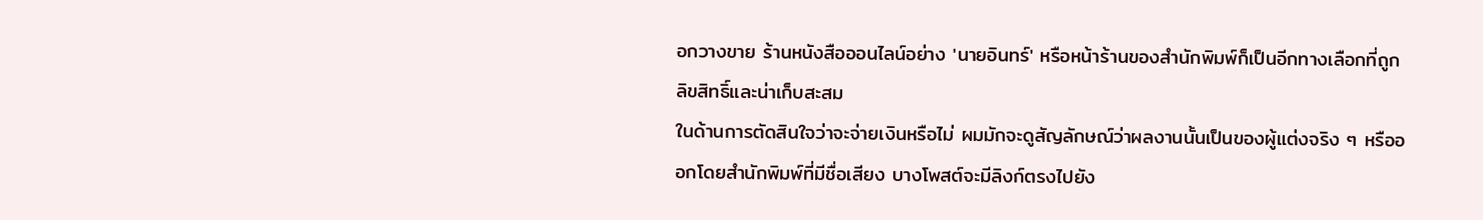อกวางขาย ร้านหนังสือออนไลน์อย่าง 'นายอินทร์' หรือหน้าร้านของสำนักพิมพ์ก็เป็นอีกทางเลือกที่ถูกลิขสิทธิ์และน่าเก็บสะสม
ในด้านการตัดสินใจว่าจะจ่ายเงินหรือไม่ ผมมักจะดูสัญลักษณ์ว่าผลงานนั้นเป็นของผู้แต่งจริง ๆ หรือออกโดยสำนักพิมพ์ที่มีชื่อเสียง บางโพสต์จะมีลิงก์ตรงไปยัง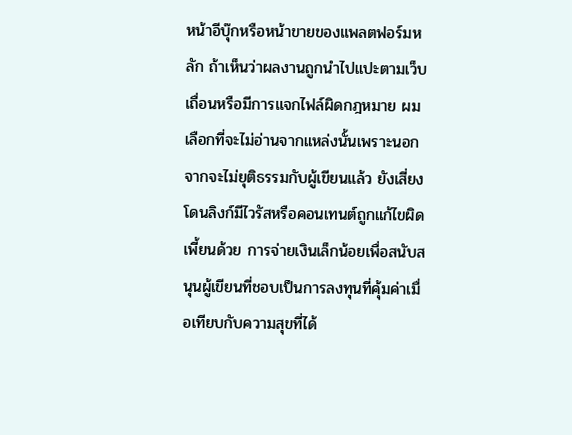หน้าอีบุ๊กหรือหน้าขายของแพลตฟอร์มหลัก ถ้าเห็นว่าผลงานถูกนำไปแปะตามเว็บเถื่อนหรือมีการแจกไฟล์ผิดกฎหมาย ผมเลือกที่จะไม่อ่านจากแหล่งนั้นเพราะนอกจากจะไม่ยุติธรรมกับผู้เขียนแล้ว ยังเสี่ยงโดนลิงก์มีไวรัสหรือคอนเทนต์ถูกแก้ไขผิดเพี้ยนด้วย การจ่ายเงินเล็กน้อยเพื่อสนับสนุนผู้เขียนที่ชอบเป็นการลงทุนที่คุ้มค่าเมื่อเทียบกับความสุขที่ได้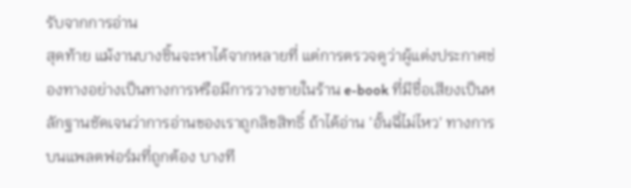รับจากการอ่าน
สุดท้าย แม้งานบางชิ้นจะหาได้จากหลายที่ แต่การตรวจดูว่าผู้แต่งประกาศช่องทางอย่างเป็นทางการหรือมีการวางขายในร้าน e-book ที่มีชื่อเสียงเป็นหลักฐานชัดเจนว่าการอ่านของเราถูกลิขสิทธิ์ ถ้าได้อ่าน 'อั้นฉี่ไม่ไหว' ทางการบนแพลตฟอร์มที่ถูกต้อง บางที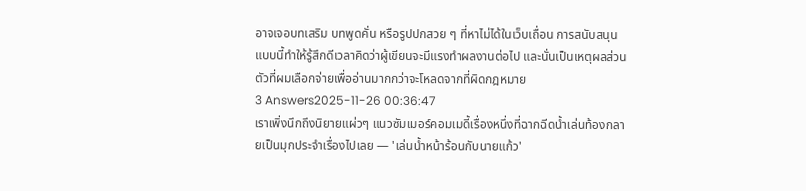อาจเจอบทเสริม บทพูดคั่น หรือรูปปกสวย ๆ ที่หาไม่ได้ในเว็บเถื่อน การสนับสนุนแบบนี้ทำให้รู้สึกดีเวลาคิดว่าผู้เขียนจะมีแรงทำผลงานต่อไป และนั่นเป็นเหตุผลส่วนตัวที่ผมเลือกจ่ายเพื่ออ่านมากกว่าจะโหลดจากที่ผิดกฎหมาย
3 Answers2025-11-26 00:36:47
เราเพิ่งนึกถึงนิยายแผ่วๆ แนวซัมเมอร์คอมเมดี้เรื่องหนึ่งที่ฉากฉีดน้ำเล่นท้องกลายเป็นมุกประจำเรื่องไปเลย — 'เล่นน้ำหน้าร้อนกับนายแก้ว'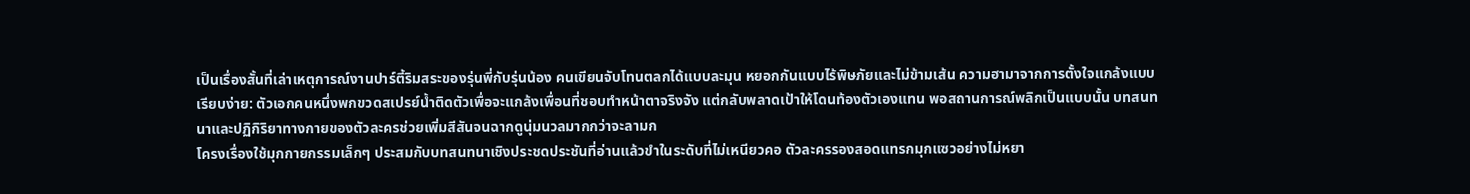เป็นเรื่องสั้นที่เล่าเหตุการณ์งานปาร์ตี้ริมสระของรุ่นพี่กับรุ่นน้อง คนเขียนจับโทนตลกได้แบบละมุน หยอกกันแบบไร้พิษภัยและไม่ข้ามเส้น ความฮามาจากการตั้งใจแกล้งแบบเรียบง่าย: ตัวเอกคนหนึ่งพกขวดสเปรย์น้ำติดตัวเพื่อจะแกล้งเพื่อนที่ชอบทำหน้าตาจริงจัง แต่กลับพลาดเป้าให้โดนท้องตัวเองแทน พอสถานการณ์พลิกเป็นแบบนั้น บทสนทนาและปฏิกิริยาทางกายของตัวละครช่วยเพิ่มสีสันจนฉากดูนุ่มนวลมากกว่าจะลามก
โครงเรื่องใช้มุกกายกรรมเล็กๆ ประสมกับบทสนทนาเชิงประชดประชันที่อ่านแล้วขำในระดับที่ไม่เหนียวคอ ตัวละครรองสอดแทรกมุกแซวอย่างไม่หยา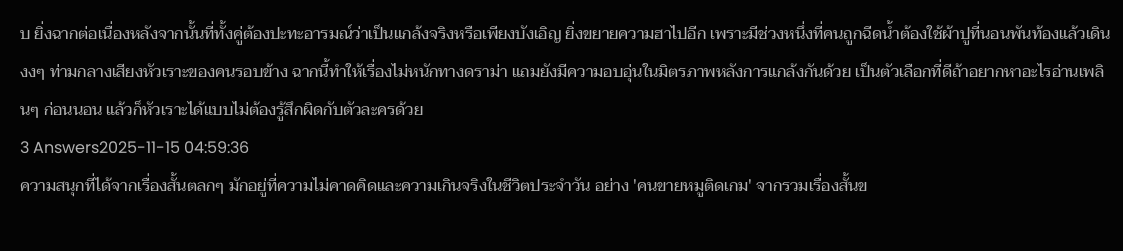บ ยิ่งฉากต่อเนื่องหลังจากนั้นที่ทั้งคู่ต้องปะทะอารมณ์ว่าเป็นแกล้งจริงหรือเพียงบังเอิญ ยิ่งขยายความฮาไปอีก เพราะมีช่วงหนึ่งที่คนถูกฉีดน้ำต้องใช้ผ้าปูที่นอนพันท้องแล้วเดินงงๆ ท่ามกลางเสียงหัวเราะของคนรอบข้าง ฉากนี้ทำให้เรื่องไม่หนักทางดราม่า แถมยังมีความอบอุ่นในมิตรภาพหลังการแกล้งกันด้วย เป็นตัวเลือกที่ดีถ้าอยากหาอะไรอ่านเพลินๆ ก่อนนอน แล้วก็หัวเราะได้แบบไม่ต้องรู้สึกผิดกับตัวละครด้วย
3 Answers2025-11-15 04:59:36
ความสนุกที่ได้จากเรื่องสั้นตลกๆ มักอยู่ที่ความไม่คาดคิดและความเกินจริงในชีวิตประจำวัน อย่าง 'คนขายหมูติดเกม' จากรวมเรื่องสั้นข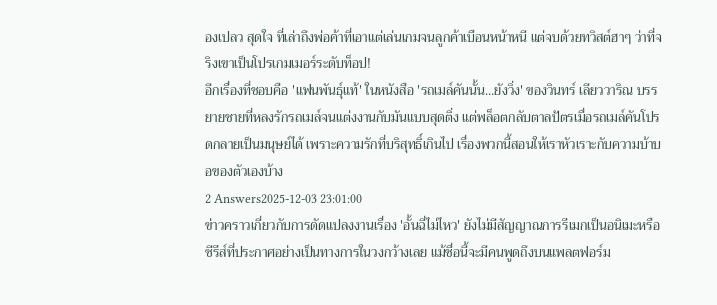องเปลว สุดใจ ที่เล่าถึงพ่อค้าที่เอาแต่เล่นเกมจนลูกค้าเบือนหน้าหนี แต่จบด้วยทวิสต์ฮาๆ ว่าที่จริงเขาเป็นโปรเกมเมอร์ระดับท็อป!
อีกเรื่องที่ชอบคือ 'แฟนพันธุ์แท้' ในหนังสือ 'รถเมล์คันนั้น...ยังวิ่ง' ของวินทร์ เลียววาริณ บรรยายชายที่หลงรักรถเมล์จนแต่งงานกับมันแบบสุดติ่ง แต่พล็อตกลับตาลปัตรเมื่อรถเมล์คันโปรดกลายเป็นมนุษย์ได้ เพราะความรักที่บริสุทธิ์เกินไป เรื่องพวกนี้สอนให้เราหัวเราะกับความบ้าบอของตัวเองบ้าง
2 Answers2025-12-03 23:01:00
ข่าวคราวเกี่ยวกับการดัดแปลงงานเรื่อง 'อั้นฉี่ไม่ไหว' ยังไม่มีสัญญาณการรีเมกเป็นอนิเมะหรือซีรีส์ที่ประกาศอย่างเป็นทางการในวงกว้างเลย แม้ชื่อนี้จะมีคนพูดถึงบนแพลตฟอร์ม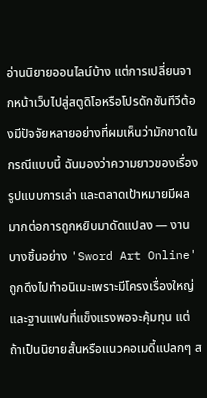อ่านนิยายออนไลน์บ้าง แต่การเปลี่ยนจากหน้าเว็บไปสู่สตูดิโอหรือโปรดักชันทีวีต้องมีปัจจัยหลายอย่างที่ผมเห็นว่ามักขาดในกรณีแบบนี้ ฉันมองว่าความยาวของเรื่อง รูปแบบการเล่า และตลาดเป้าหมายมีผลมากต่อการถูกหยิบมาดัดแปลง — งานบางชิ้นอย่าง 'Sword Art Online' ถูกดึงไปทำอนิเมะเพราะมีโครงเรื่องใหญ่และฐานแฟนที่แข็งแรงพอจะคุ้มทุน แต่ถ้าเป็นนิยายสั้นหรือแนวคอเมดี้แปลกๆ ส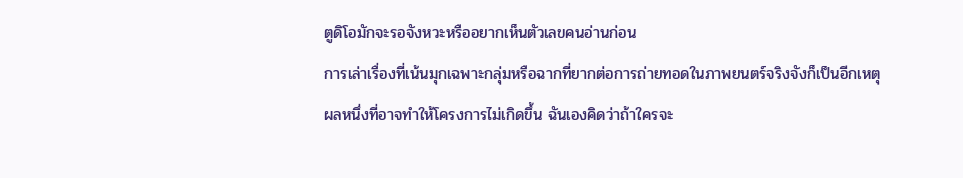ตูดิโอมักจะรอจังหวะหรืออยากเห็นตัวเลขคนอ่านก่อน
การเล่าเรื่องที่เน้นมุกเฉพาะกลุ่มหรือฉากที่ยากต่อการถ่ายทอดในภาพยนตร์จริงจังก็เป็นอีกเหตุผลหนึ่งที่อาจทำให้โครงการไม่เกิดขึ้น ฉันเองคิดว่าถ้าใครจะ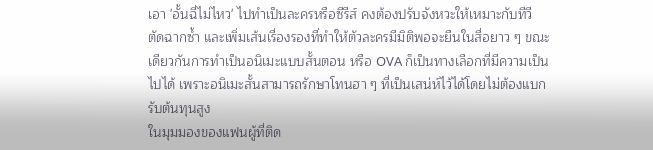เอา 'อั้นฉี่ไม่ไหว' ไปทำเป็นละครหรือซีรีส์ คงต้องปรับจังหวะให้เหมาะกับทีวี ตัดฉากซ้ำ และเพิ่มเส้นเรื่องรองที่ทำให้ตัวละครมีมิติพอจะยืนในสื่อยาว ๆ ขณะเดียวกันการทำเป็นอนิเมะแบบสั้นตอน หรือ OVA ก็เป็นทางเลือกที่มีความเป็นไปได้ เพราะอนิเมะสั้นสามารถรักษาโทนฮา ๆ ที่เป็นเสน่ห์ไว้ได้โดยไม่ต้องแบกรับต้นทุนสูง
ในมุมมองของแฟนผู้ที่ติด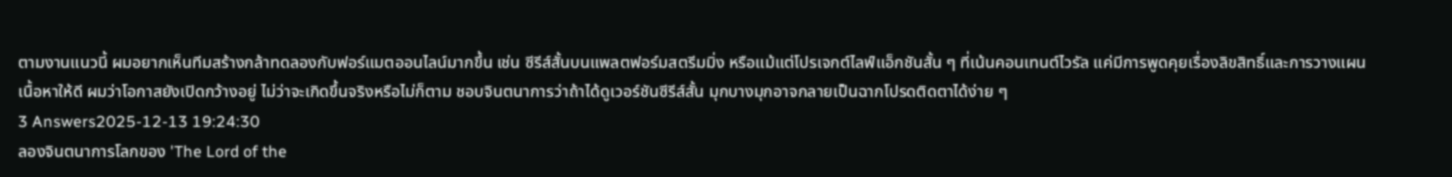ตามงานแนวนี้ ผมอยากเห็นทีมสร้างกล้าทดลองกับฟอร์แมตออนไลน์มากขึ้น เช่น ซีรีส์สั้นบนแพลตฟอร์มสตรีมมิ่ง หรือแม้แต่โปรเจกต์ไลฟ์แอ็กชันสั้น ๆ ที่เน้นคอนเทนต์ไวรัล แค่มีการพูดคุยเรื่องลิขสิทธิ์และการวางแผนเนื้อหาให้ดี ผมว่าโอกาสยังเปิดกว้างอยู่ ไม่ว่าจะเกิดขึ้นจริงหรือไม่ก็ตาม ชอบจินตนาการว่าถ้าได้ดูเวอร์ชันซีรีส์สั้น มุกบางมุกอาจกลายเป็นฉากโปรดติดตาได้ง่าย ๆ
3 Answers2025-12-13 19:24:30
ลองจินตนาการโลกของ 'The Lord of the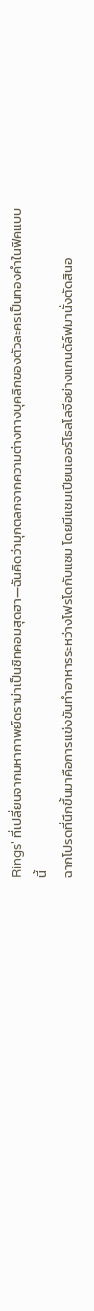Rings' ที่เปลี่ยนจากมหากาพย์ดราม่าเป็นซิทคอมสุดฮา—ฉันคิดว่ามุกตลกจากความต่างทางบุคลิกของตัวละครเป็นทองคำในฟิคแบบนี้
ฉากโปรดที่นึกขึ้นมาคือการแข่งขันทำอาหารระหว่างโฟรโดกับแซม โดยมีแชมเปียนเออร์โธลโลจีอย่างแกนดัล์ฟมานั่งตัดสินอ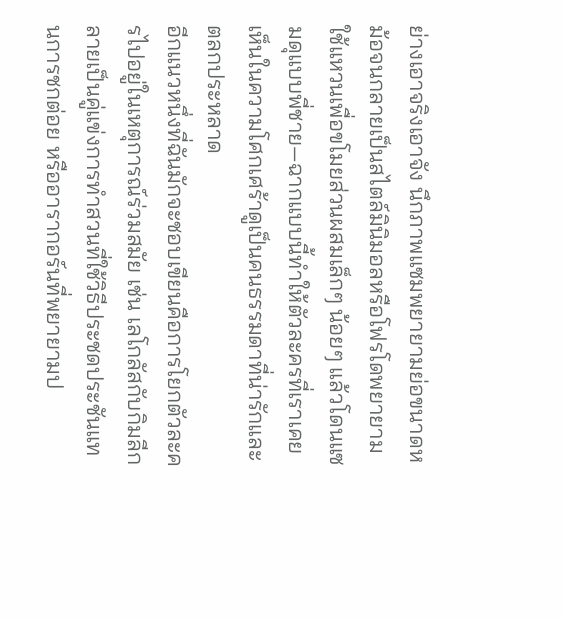ย่างเอาจริงเอาจัง นึกภาพแซมพยายามย่อขนาดหม้อจนกลายเป็นสไตล์มินิมอลหรือโฟรโดพยายามใช้แหวนเพื่อขโมยส่วนผสมเล็กๆ น้อยๆ แล้วโดนแซมดุแบบพี่ชาย—ฉากแบบนี้ทำให้ตัวละครที่เราเคยเห็นในความโศกเศร้าดูเป็นคนธรรมดาที่น่ารักและตลกประหลาด
อีกแนวหนึ่งที่ฉันมักจะชอบเขียนคือการโยกตัวละครไปอยู่ในเหตุการณ์ร่วมสมัย เช่น เลโกลัสกับกิมลีกลายเป็นคู่แข่งการทำสวนที่ใช้วิธีประชดประชันแทนการชกต่อย หรืออารากอร์นที่พยายามป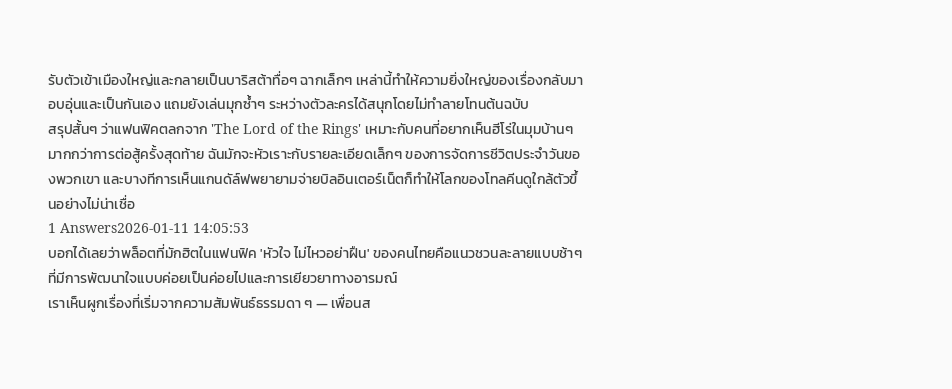รับตัวเข้าเมืองใหญ่และกลายเป็นบาริสต้าทื่อๆ ฉากเล็กๆ เหล่านี้ทำให้ความยิ่งใหญ่ของเรื่องกลับมาอบอุ่นและเป็นกันเอง แถมยังเล่นมุกซ้ำๆ ระหว่างตัวละครได้สนุกโดยไม่ทำลายโทนต้นฉบับ
สรุปสั้นๆ ว่าแฟนฟิคตลกจาก 'The Lord of the Rings' เหมาะกับคนที่อยากเห็นฮีโร่ในมุมบ้านๆ มากกว่าการต่อสู้ครั้งสุดท้าย ฉันมักจะหัวเราะกับรายละเอียดเล็กๆ ของการจัดการชีวิตประจำวันของพวกเขา และบางทีการเห็นแกนดัล์ฟพยายามจ่ายบิลอินเตอร์เน็ตก็ทำให้โลกของโทลคีนดูใกล้ตัวขึ้นอย่างไม่น่าเชื่อ
1 Answers2026-01-11 14:05:53
บอกได้เลยว่าพล็อตที่มักฮิตในแฟนฟิค 'หัวใจ ไม่ไหวอย่าฝืน' ของคนไทยคือแนวชวนละลายแบบช้าๆ ที่มีการพัฒนาใจแบบค่อยเป็นค่อยไปและการเยียวยาทางอารมณ์
เราเห็นผูกเรื่องที่เริ่มจากความสัมพันธ์ธรรมดา ๆ — เพื่อนส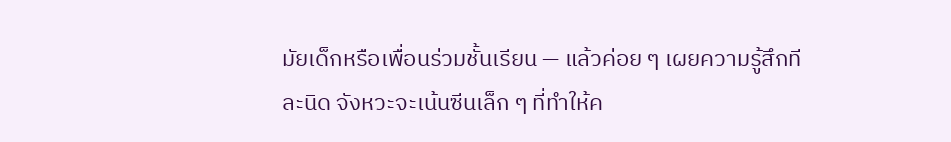มัยเด็กหรือเพื่อนร่วมชั้นเรียน — แล้วค่อย ๆ เผยความรู้สึกทีละนิด จังหวะจะเน้นซีนเล็ก ๆ ที่ทำให้ค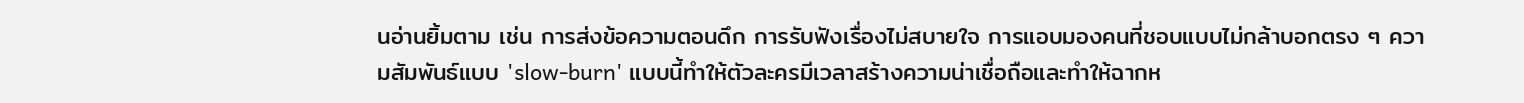นอ่านยิ้มตาม เช่น การส่งข้อความตอนดึก การรับฟังเรื่องไม่สบายใจ การแอบมองคนที่ชอบแบบไม่กล้าบอกตรง ๆ ความสัมพันธ์แบบ 'slow-burn' แบบนี้ทำให้ตัวละครมีเวลาสร้างความน่าเชื่อถือและทำให้ฉากห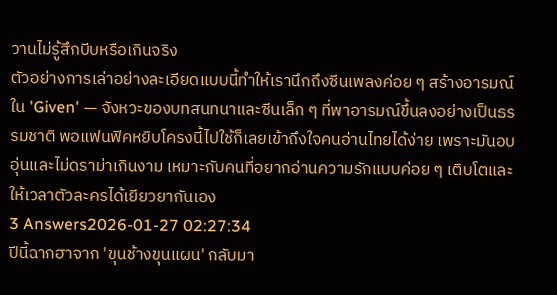วานไม่รู้สึกบีบหรือเกินจริง
ตัวอย่างการเล่าอย่างละเอียดแบบนี้ทำให้เรานึกถึงซีนเพลงค่อย ๆ สร้างอารมณ์ใน 'Given' — จังหวะของบทสนทนาและซีนเล็ก ๆ ที่พาอารมณ์ขึ้นลงอย่างเป็นธรรมชาติ พอแฟนฟิคหยิบโครงนี้ไปใช้ก็เลยเข้าถึงใจคนอ่านไทยได้ง่าย เพราะมันอบอุ่นและไม่ดราม่าเกินงาม เหมาะกับคนที่อยากอ่านความรักแบบค่อย ๆ เติบโตและให้เวลาตัวละครได้เยียวยากันเอง
3 Answers2026-01-27 02:27:34
ปีนี้ฉากฮาจาก 'ขุนช้างขุนแผน' กลับมา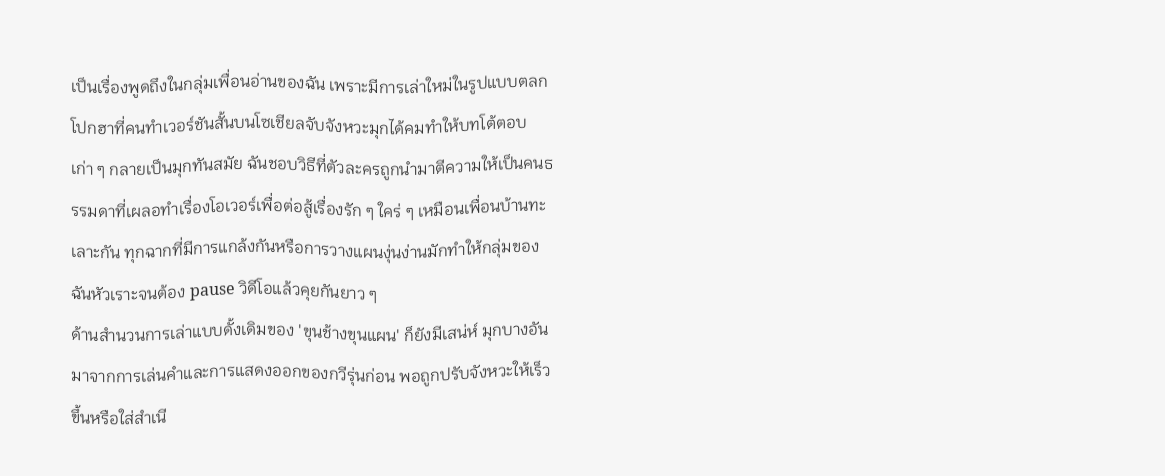เป็นเรื่องพูดถึงในกลุ่มเพื่อนอ่านของฉัน เพราะมีการเล่าใหม่ในรูปแบบตลกโปกฮาที่คนทำเวอร์ชันสั้นบนโซเชียลจับจังหวะมุกได้คมทำให้บทโต้ตอบเก่า ๆ กลายเป็นมุกทันสมัย ฉันชอบวิธีที่ตัวละครถูกนำมาตีความให้เป็นคนธรรมดาที่เผลอทำเรื่องโอเวอร์เพื่อต่อสู้เรื่องรัก ๆ ใคร่ ๆ เหมือนเพื่อนบ้านทะเลาะกัน ทุกฉากที่มีการแกล้งกันหรือการวางแผนงุ่นง่านมักทำให้กลุ่มของฉันหัวเราะจนต้อง pause วิดีโอแล้วคุยกันยาว ๆ
ด้านสำนวนการเล่าแบบดั้งเดิมของ 'ขุนช้างขุนแผน' ก็ยังมีเสน่ห์ มุกบางอันมาจากการเล่นคำและการแสดงออกของกวีรุ่นก่อน พอถูกปรับจังหวะให้เร็วขึ้นหรือใส่สำเนี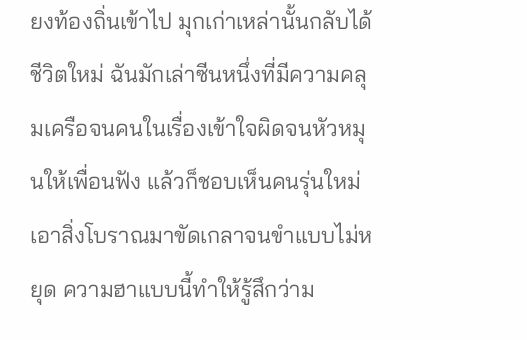ยงท้องถิ่นเข้าไป มุกเก่าเหล่านั้นกลับได้ชีวิตใหม่ ฉันมักเล่าซีนหนึ่งที่มีความคลุมเครือจนคนในเรื่องเข้าใจผิดจนหัวหมุนให้เพื่อนฟัง แล้วก็ชอบเห็นคนรุ่นใหม่เอาสิ่งโบราณมาขัดเกลาจนขำแบบไม่หยุด ความฮาแบบนี้ทำให้รู้สึกว่าม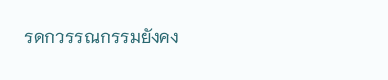รดกวรรณกรรมยังคง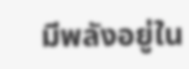มีพลังอยู่ใน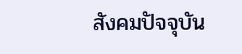สังคมปัจจุบัน